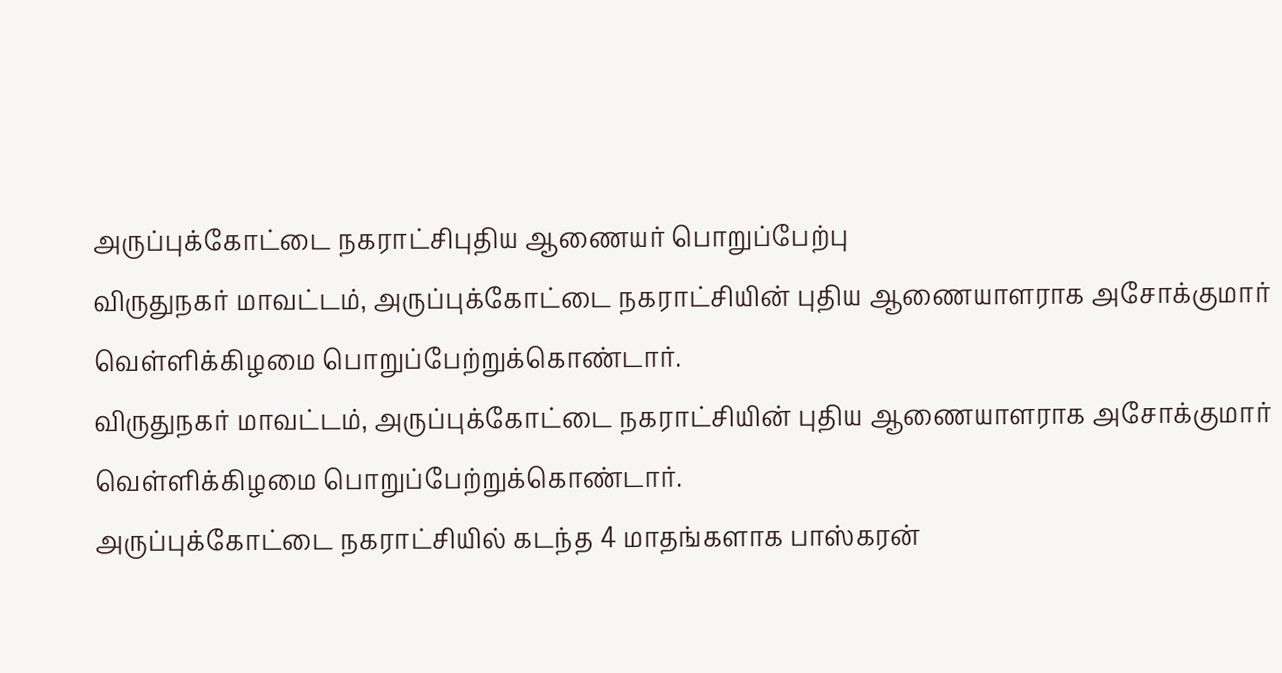அருப்புக்கோட்டை நகராட்சிபுதிய ஆணையர் பொறுப்பேற்பு
விருதுநகர் மாவட்டம், அருப்புக்கோட்டை நகராட்சியின் புதிய ஆணையாளராக அசோக்குமார் வெள்ளிக்கிழமை பொறுப்பேற்றுக்கொண்டார்.
விருதுநகர் மாவட்டம், அருப்புக்கோட்டை நகராட்சியின் புதிய ஆணையாளராக அசோக்குமார் வெள்ளிக்கிழமை பொறுப்பேற்றுக்கொண்டார்.
அருப்புக்கோட்டை நகராட்சியில் கடந்த 4 மாதங்களாக பாஸ்கரன்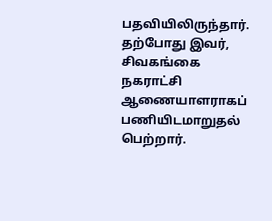பதவியிலிருந்தார். தற்போது இவர், சிவகங்கை நகராட்சி ஆணையாளராகப் பணியிடமாறுதல் பெற்றார்.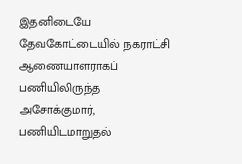இதனிடையே தேவகோட்டையில் நகராட்சி ஆணையாளராகப் பணியிலிருந்த அசோக்குமார், பணியிடமாறுதல்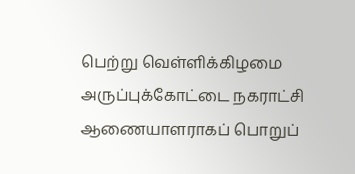பெற்று வெள்ளிக்கிழமை அருப்புக்கோட்டை நகராட்சி ஆணையாளராகப் பொறுப்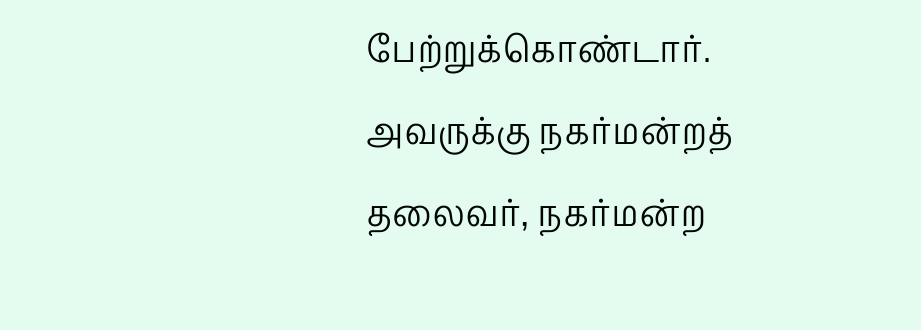பேற்றுக்கொண்டார்.
அவருக்கு நகர்மன்றத் தலைவர், நகர்மன்ற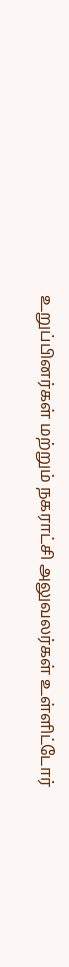உறுப்பினர்கள் மற்றும் நகராட்சி அலுவலர்கள் உள்ளிட்டோர்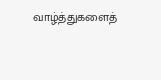வாழ்த்துகளைத்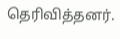தெரிவித்தனர்.